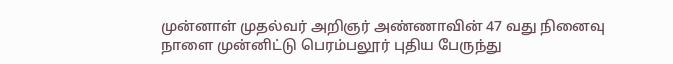முன்னாள் முதல்வர் அறிஞர் அண்ணாவின் 47 வது நினைவு நாளை முன்னிட்டு பெரம்பலூர் புதிய பேருந்து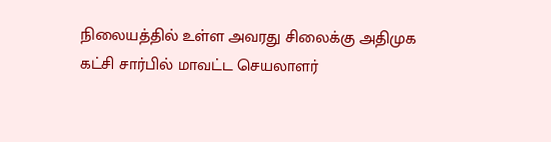நிலையத்தில் உள்ள அவரது சிலைக்கு அதிமுக கட்சி சார்பில் மாவட்ட செயலாளர்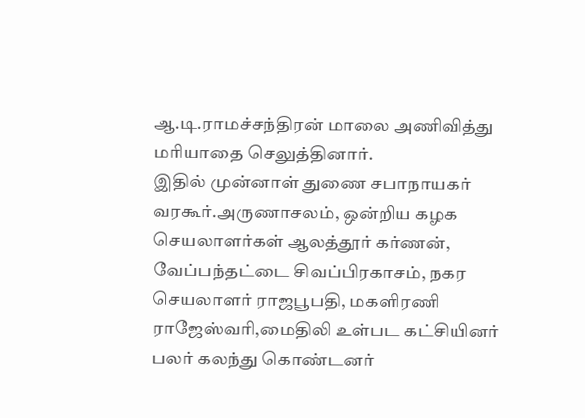ஆ.டி.ராமச்சந்திரன் மாலை அணிவித்து மரியாதை செலுத்தினார்.
இதில் முன்னாள் துணை சபாநாயகர் வரகூர்.அருணாசலம், ஒன்றிய கழக செயலாளர்கள் ஆலத்தூர் கர்ணன், வேப்பந்தட்டை சிவப்பிரகாசம், நகர செயலாளர் ராஜபூபதி, மகளிரணி ராஜேஸ்வரி,மைதிலி உள்பட கட்சியினர் பலர் கலந்து கொண்டனர்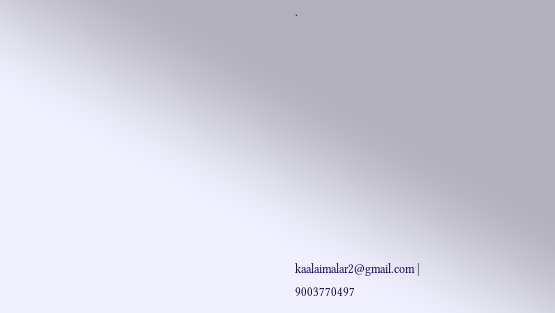.










kaalaimalar2@gmail.com |
9003770497